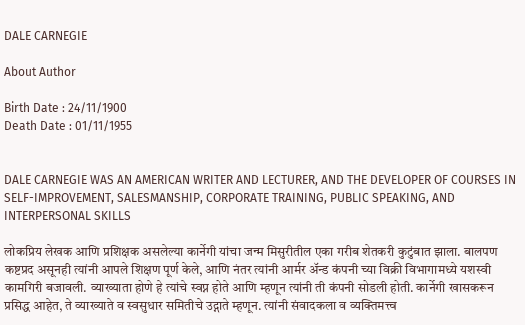DALE CARNEGIE

About Author

Birth Date : 24/11/1900
Death Date : 01/11/1955


DALE CARNEGIE WAS AN AMERICAN WRITER AND LECTURER, AND THE DEVELOPER OF COURSES IN SELF-IMPROVEMENT, SALESMANSHIP, CORPORATE TRAINING, PUBLIC SPEAKING, AND INTERPERSONAL SKILLS

लोकप्रिय लेखक आणि प्रशिक्षक असलेल्या कार्नेगी यांचा जन्म मिसुरीतील एका गरीब शेतकरी कुटुंबात झाला. बालपण कष्टप्रद असूनही त्यांनी आपले शिक्षण पूर्ण केले, आणि नंतर त्यांनी आर्मर अ‍ॅन्ड कंपनी च्या विक्री विभागामध्ये यशस्वी कामगिरी बजावली. व्याख्याता होणे हे त्यांचे स्वप्न होते आणि म्हणून त्यांनी ती कंपनी सोडली होती. कार्नेगी खासकरून प्रसिद्ध आहेत, ते व्याख्याते व स्वसुधार समितीचे उद्गाते म्हणून. त्यांनी संवादकला व व्यक्तिमत्त्व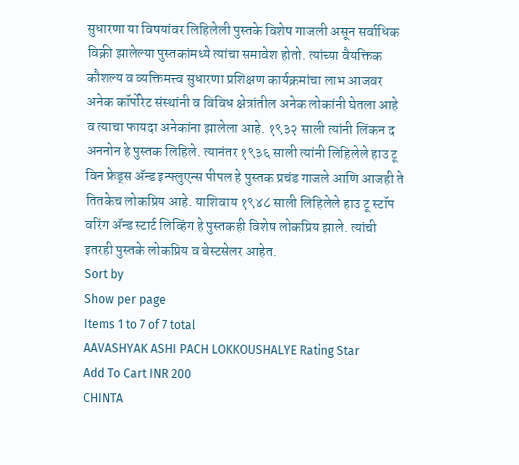सुधारणा या विषयांवर लिहिलेली पुस्तके विशेष गाजली असून सर्वाधिक विक्री झालेल्या पुस्तकांमध्ये त्यांचा समावेश होतो. त्यांच्या वैयक्तिक कौशल्य व व्यक्तिमत्त्व सुधारणा प्रशिक्षण कार्यक्रमांचा लाभ आजवर अनेक कॉर्पोरेट संस्थांनी व विविध क्षेत्रांतील अनेक लोकांनी घेतला आहे व त्याचा फायदा अनेकांना झालेला आहे. १९३२ साली त्यांनी लिंकन द अननोन हे पुस्तक लिहिले. त्यानंतर १९३६ साली त्यांनी लिहिलेले हाउ टू विन फ्रेड्स अ‍ॅन्ड इन्फ्लुएन्स पीपल हे पुस्तक प्रचंड गाजले आणि आजही ते तितकेच लोकप्रिय आहे. याशिवाय १९४८ साली लिहिलेले हाउ टू स्टॉप वरिंग अ‍ॅन्ड स्टार्ट लिव्हिंग हे पुस्तकही विशेष लोकप्रिय झाले. त्यांची इतरही पुस्तके लोकप्रिय व बेस्टसेलर आहेत.
Sort by
Show per page
Items 1 to 7 of 7 total
AAVASHYAK ASHI PACH LOKKOUSHALYE Rating Star
Add To Cart INR 200
CHINTA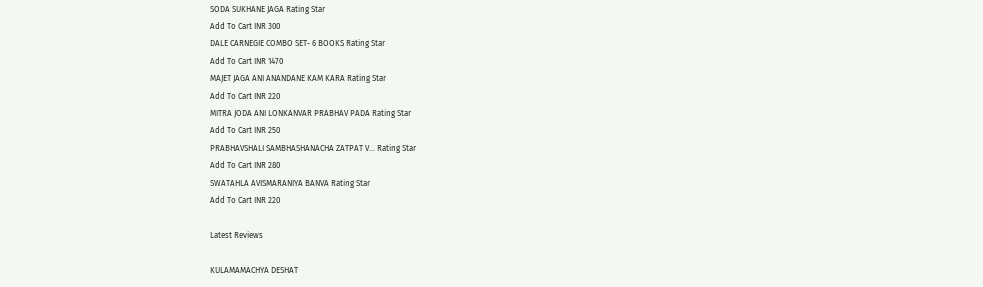SODA SUKHANE JAGA Rating Star
Add To Cart INR 300
DALE CARNEGIE COMBO SET- 6 BOOKS Rating Star
Add To Cart INR 1470
MAJET JAGA ANI ANANDANE KAM KARA Rating Star
Add To Cart INR 220
MITRA JODA ANI LONKANVAR PRABHAV PADA Rating Star
Add To Cart INR 250
PRABHAVSHALI SAMBHASHANACHA ZATPAT V... Rating Star
Add To Cart INR 280
SWATAHLA AVISMARANIYA BANVA Rating Star
Add To Cart INR 220

Latest Reviews

KULAMAMACHYA DESHAT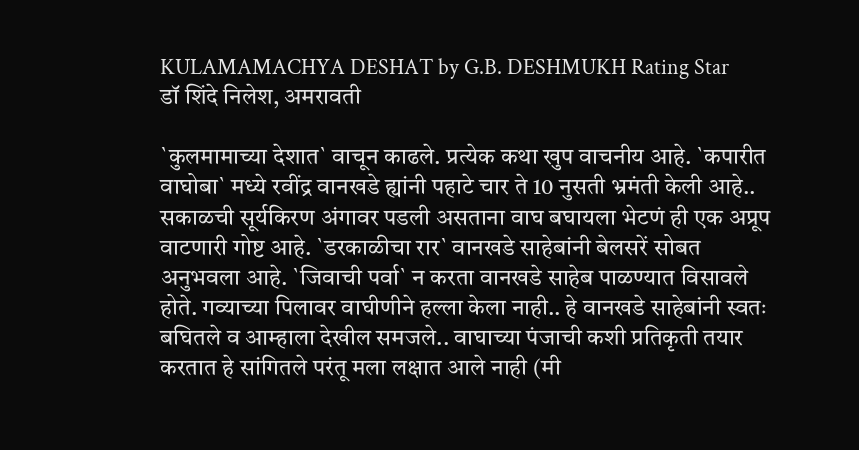KULAMAMACHYA DESHAT by G.B. DESHMUKH Rating Star
डॉ शिंदे निलेश, अमरावती

`कुलमामाच्या देशात` वाचून काढले. प्रत्येक कथा खुप वाचनीय आहे. `कपारीत वाघोबा` मध्ये रवींद्र वानखडे ह्यांनी पहाटे चार ते 10 नुसती भ्रमंती केली आहे.. सकाळची सूर्यकिरण अंगावर पडली असताना वाघ बघायला भेटणं ही एक अप्रूप वाटणारी गोष्ट आहे. `डरकाळीचा रार` वानखडे साहेबांनी बेलसरें सोबत अनुभवला आहे. `जिवाची पर्वा` न करता वानखडे साहेब पाळण्यात विसावले होते. गव्याच्या पिलावर वाघीणीने हल्ला केला नाही.. हे वानखडे साहेबांनी स्वतः बघितले व आम्हाला देखील समजले.. वाघाच्या पंजाची कशी प्रतिकृती तयार करतात हे सांगितले परंतू मला लक्षात आले नाही (मी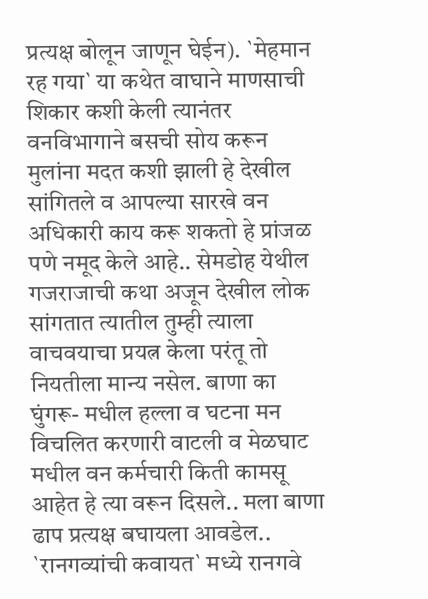प्रत्यक्ष बोलून जाणून घेईन). `मेहमान रह गया` या कथेत वाघाने माणसाची शिकार कशी केली त्यानंतर वनविभागाने बसची सोय करून मुलांना मदत कशी झाली हे देखील सांगितले व आपल्या सारखे वन अधिकारी काय करू शकतो हे प्रांजळ पणे नमूद केले आहे.. सेमडोह येथील गजराजाची कथा अजून देखील लोक सांगतात त्यातील तुम्ही त्याला वाचवयाचा प्रयत्न केला परंतू तो नियतीला मान्य नसेल. बाणा का घुंगरू- मधील हल्ला व घटना मन विचलित करणारी वाटली व मेळघाट मधील वन कर्मचारी किती कामसू आहेत हे त्या वरून दिसले.. मला बाणा ढाप प्रत्यक्ष बघायला आवडेल.. `रानगव्यांची कवायत` मध्ये रानगवे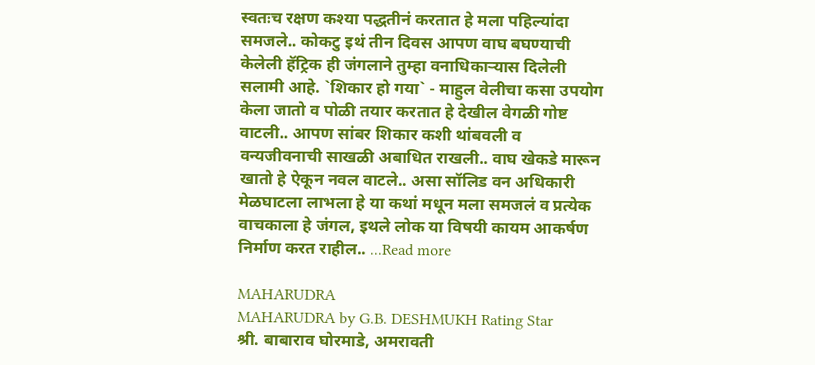स्वतःच रक्षण कश्या पद्धतीनं करतात हे मला पहिल्यांदा समजले.. कोकटु इथं तीन दिवस आपण वाघ बघण्याची केलेली हॅट्रिक ही जंगलाने तुम्हा वनाधिकार्‍यास दिलेली सलामी आहे. `शिकार हो गया` - माहुल वेलीचा कसा उपयोग केला जातो व पोळी तयार करतात हे देखील वेगळी गोष्ट वाटली.. आपण सांबर शिकार कशी थांबवली व वन्यजीवनाची साखळी अबाधित राखली.. वाघ खेकडे मारून खातो हे ऐकून नवल वाटले.. असा सॉलिड वन अधिकारी मेळघाटला लाभला हे या कथां मधून मला समजलं व प्रत्येक वाचकाला हे जंगल, इथले लोक या विषयी कायम आकर्षण निर्माण करत राहील.. ...Read more

MAHARUDRA
MAHARUDRA by G.B. DESHMUKH Rating Star
श्री. बाबाराव घोरमाडे, अमरावती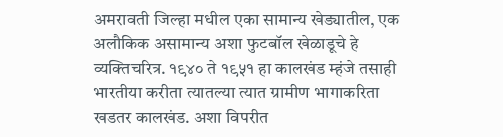अमरावती जिल्हा मधील एका सामान्य खेड्यातील, एक अलौकिक असामान्य अशा फुटबॉल खेळाडूचे हे व्यक्तिचरित्र. १९४० ते १९५१ हा कालखंड म्हंजे तसाही भारतीया करीता त्यातल्या त्यात ग्रामीण भागाकरिता खडतर कालखंड. अशा विपरीत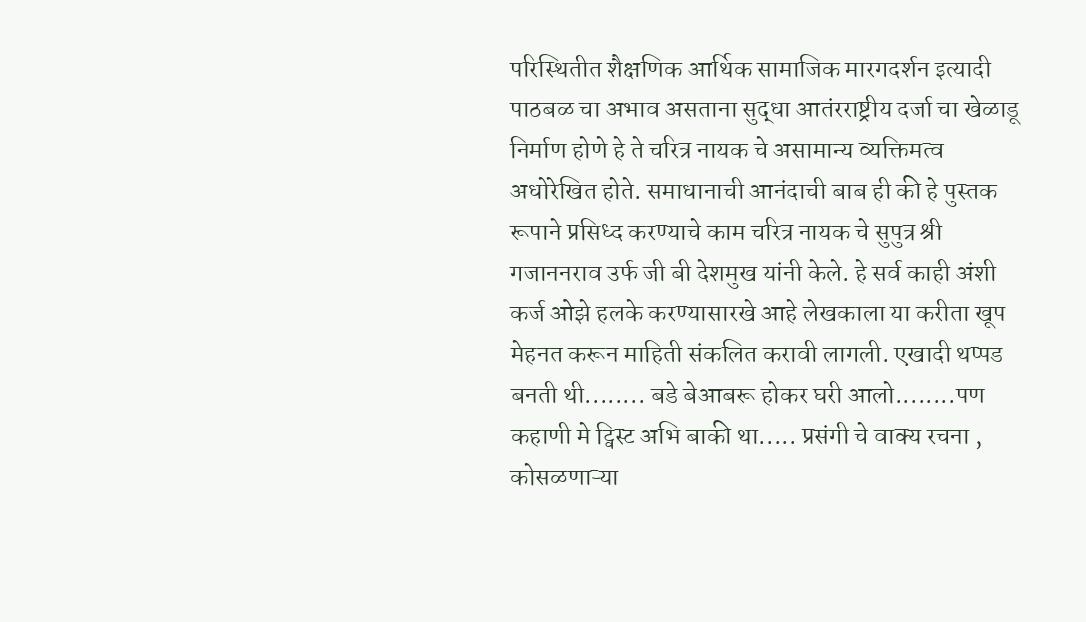परिस्थितीत शैक्षणिक आर्थिक सामाजिक मारगदर्शन इत्यादी पाठबळ चा अभाव असताना सुद्धा आतंरराष्ट्रीय दर्जा चा खेळाडू निर्माण होणे हे ते चरित्र नायक चे असामान्य व्यक्तिमत्व अधोरेखित होते. समाधानाची आनंदाची बाब ही की हे पुस्तक रूपाने प्रसिध्द करण्याचे काम चरित्र नायक चे सुपुत्र श्री गजाननराव उर्फ जी बी देशमुख यांनी केले. हे सर्व काही अंशी कर्ज ओझे हलके करण्यासारखे आहे लेखकाला या करीता खूप मेहनत करून माहिती संकलित करावी लागली. एखादी थप्पड बनती थी........ बडे बेआबरू होकर घरी आलो........पण कहाणी मे ट्विस्ट अभि बाकी था..... प्रसंगी चे वाक्य रचना , कोसळणाऱ्या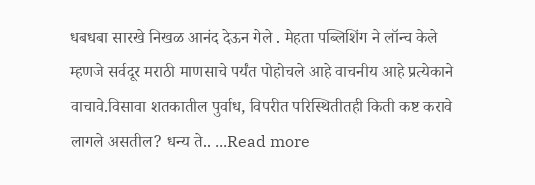धबधबा सारखे निखळ आनंद देऊन गेले . मेहता पब्लिशिंग ने लॉन्च केले म्हणजे सर्वदूर मराठी माणसाचे पर्यंत पोहोचले आहे वाचनीय आहे प्रत्येकाने वाचावे.विसावा शतकातील पुर्वाध, विपरीत परिस्थितीतही किती कष्ट करावे लागले असतील? धन्य ते.. ...Read more